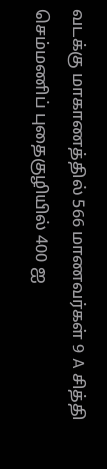வடக்கு மாகாணத்தில் 566 மாணவர்கள் 9 A சித்தி
செம்மணிப் புதைகுழியில் 400 ஐ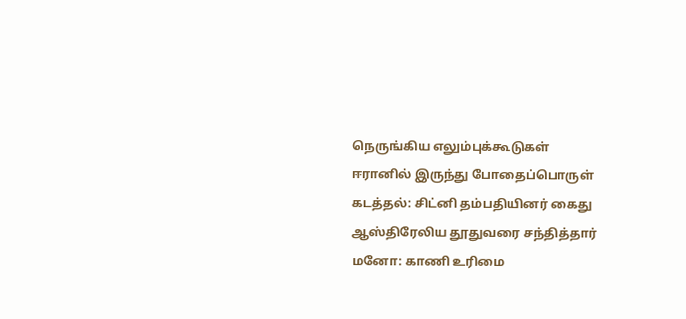நெருங்கிய எலும்புக்கூடுகள்
ஈரானில் இருந்து போதைப்பொருள் கடத்தல்: சிட்னி தம்பதியினர் கைது
ஆஸ்திரேலிய தூதுவரை சந்தித்தார் மனோ: காணி உரிமை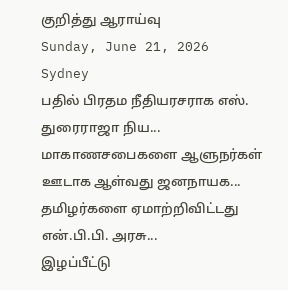குறித்து ஆராய்வு
Sunday, June 21, 2026
Sydney
பதில் பிரதம நீதியரசராக எஸ். துரைராஜா நிய...
மாகாணசபைகளை ஆளுநர்கள் ஊடாக ஆள்வது ஜனநாயக...
தமிழர்களை ஏமாற்றிவிட்டது என்.பி.பி. அரசு...
இழப்பீட்டு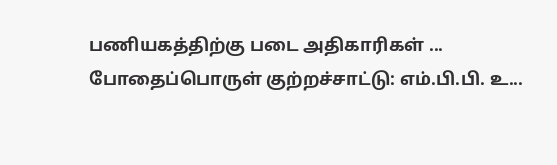பணியகத்திற்கு படை அதிகாரிகள் ...
போதைப்பொருள் குற்றச்சாட்டு: எம்.பி.பி. உ...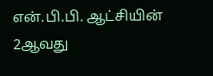என்.பி.பி. ஆட்சியின் 2ஆவது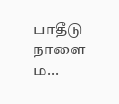பாதீடு நாளை ம...